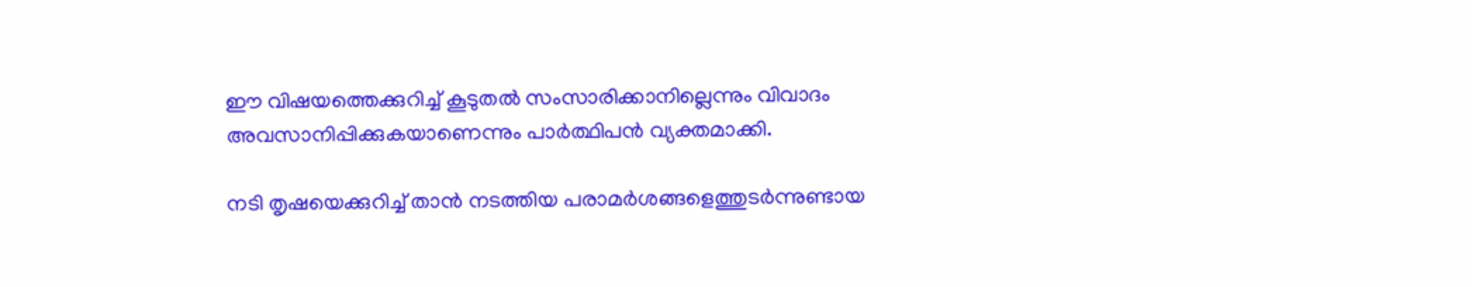ഈ വിഷയത്തെക്കുറിച്ച് കൂടുതൽ സംസാരിക്കാനില്ലെന്നും വിവാദം അവസാനിപ്പിക്കുകയാണെന്നും പാർത്ഥിപൻ വ്യക്തമാക്കി.

നടി തൃഷയെക്കുറിച്ച് താൻ നടത്തിയ പരാമർശങ്ങളെത്തുടർന്നുണ്ടായ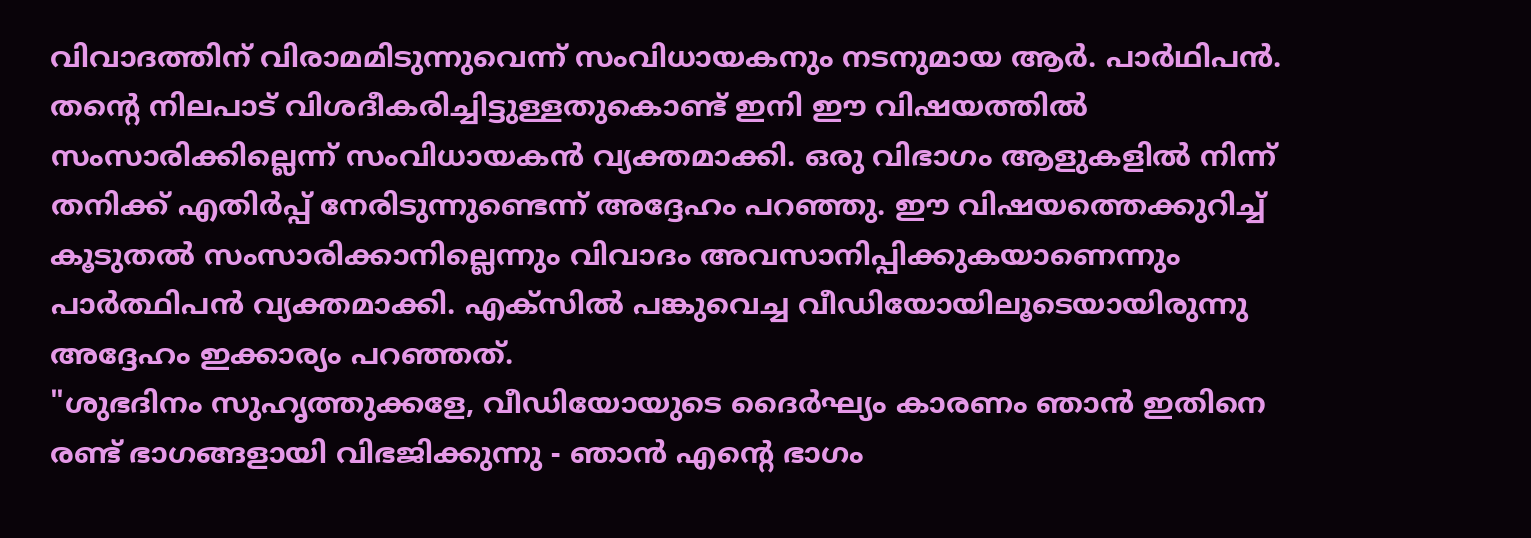വിവാദത്തിന് വിരാമമിടുന്നുവെന്ന് സംവിധായകനും നടനുമായ ആർ. പാർഥിപൻ. തന്റെ നിലപാട് വിശദീകരിച്ചിട്ടുള്ളതുകൊണ്ട് ഇനി ഈ വിഷയത്തിൽ സംസാരിക്കില്ലെന്ന് സംവിധായകൻ വ്യക്തമാക്കി. ഒരു വിഭാഗം ആളുകളിൽ നിന്ന് തനിക്ക് എതിർപ്പ് നേരിടുന്നുണ്ടെന്ന് അദ്ദേഹം പറഞ്ഞു. ഈ വിഷയത്തെക്കുറിച്ച് കൂടുതൽ സംസാരിക്കാനില്ലെന്നും വിവാദം അവസാനിപ്പിക്കുകയാണെന്നും പാർത്ഥിപൻ വ്യക്തമാക്കി. എക്സിൽ പങ്കുവെച്ച വീഡിയോയിലൂടെയായിരുന്നു അദ്ദേഹം ഇക്കാര്യം പറഞ്ഞത്.
"ശുഭദിനം സുഹൃത്തുക്കളേ, വീഡിയോയുടെ ദൈർഘ്യം കാരണം ഞാൻ ഇതിനെ രണ്ട് ഭാഗങ്ങളായി വിഭജിക്കുന്നു - ഞാൻ എന്റെ ഭാഗം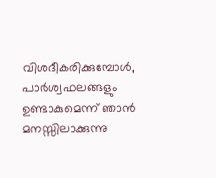വിശദീകരിക്കുമ്പോൾ, പാർശ്വഫലങ്ങളും ഉണ്ടാകുമെന്ന് ഞാൻ മനസ്സിലാക്കുന്നു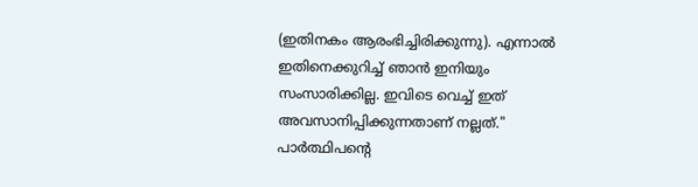(ഇതിനകം ആരംഭിച്ചിരിക്കുന്നു). എന്നാൽ ഇതിനെക്കുറിച്ച് ഞാൻ ഇനിയും സംസാരിക്കില്ല. ഇവിടെ വെച്ച് ഇത് അവസാനിപ്പിക്കുന്നതാണ് നല്ലത്." പാർത്ഥിപന്റെ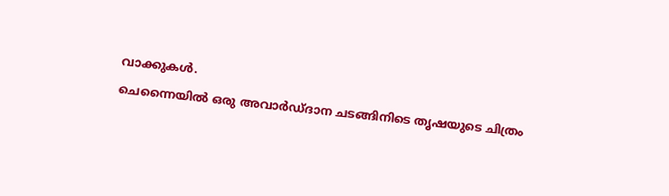വാക്കുകൾ.
ചെന്നൈയിൽ ഒരു അവാർഡ്ദാന ചടങ്ങിനിടെ തൃഷയുടെ ചിത്രം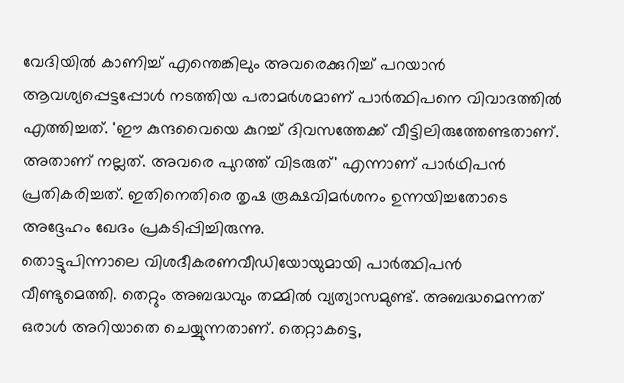വേദിയിൽ കാണിച്ച് എന്തെങ്കിലും അവരെക്കുറിച്ച് പറയാൻ ആവശ്യപ്പെട്ടപ്പോൾ നടത്തിയ പരാമർശമാണ് പാർത്ഥിപനെ വിവാദത്തിൽ എത്തിച്ചത്. 'ഈ കുന്ദവൈയെ കുറച്ച് ദിവസത്തേക്ക് വീട്ടിലിരുത്തേണ്ടതാണ്. അതാണ് നല്ലത്. അവരെ പുറത്ത് വിടരുത്' എന്നാണ് പാർഥിപൻ പ്രതികരിച്ചത്. ഇതിനെതിരെ തൃഷ രൂക്ഷവിമർശനം ഉന്നയിച്ചതോടെ അദ്ദേഹം ഖേദം പ്രകടിപ്പിച്ചിരുന്നു.
തൊട്ടുപിന്നാലെ വിശദീകരണവീഡിയോയുമായി പാർത്ഥിപൻ വീണ്ടുമെത്തി. തെറ്റും അബദ്ധവും തമ്മിൽ വ്യത്യാസമുണ്ട്. അബദ്ധമെന്നത് ഒരാൾ അറിയാതെ ചെയ്യുന്നതാണ്. തെറ്റാകട്ടെ,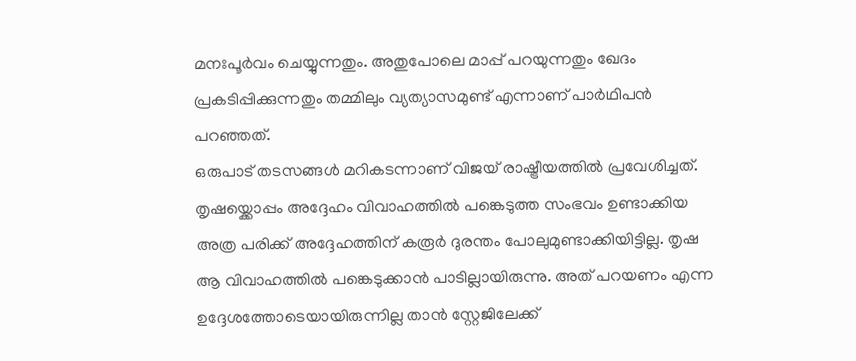മനഃപൂർവം ചെയ്യുന്നതും. അതുപോലെ മാപ്പ് പറയുന്നതും ഖേദം പ്രകടിപ്പിക്കുന്നതും തമ്മിലും വ്യത്യാസമുണ്ട് എന്നാണ് പാർഥിപൻ പറഞ്ഞത്.
ഒരുപാട് തടസങ്ങൾ മറികടന്നാണ് വിജയ് രാഷ്ട്രീയത്തിൽ പ്രവേശിച്ചത്. തൃഷയ്ക്കൊപ്പം അദ്ദേഹം വിവാഹത്തിൽ പങ്കെടുത്ത സംഭവം ഉണ്ടാക്കിയ അത്ര പരിക്ക് അദ്ദേഹത്തിന് കരൂർ ദുരന്തം പോലുമുണ്ടാക്കിയിട്ടില്ല. തൃഷ ആ വിവാഹത്തിൽ പങ്കെടുക്കാൻ പാടില്ലായിരുന്നു. അത് പറയണം എന്ന ഉദ്ദേശത്തോടെയായിരുന്നില്ല താൻ സ്റ്റേജിലേക്ക്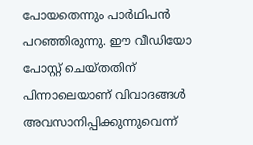പോയതെന്നും പാർഥിപൻ പറഞ്ഞിരുന്നു. ഈ വീഡിയോ പോസ്റ്റ് ചെയ്തതിന് പിന്നാലെയാണ് വിവാദങ്ങൾ അവസാനിപ്പിക്കുന്നുവെന്ന്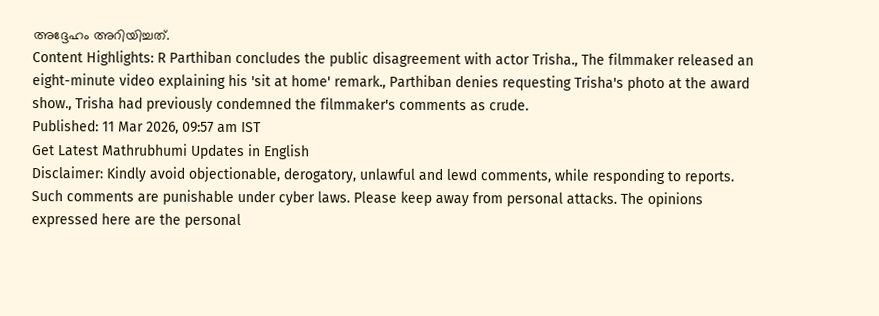അദ്ദേഹം അറിയിച്ചത്.
Content Highlights: R Parthiban concludes the public disagreement with actor Trisha., The filmmaker released an eight-minute video explaining his 'sit at home' remark., Parthiban denies requesting Trisha's photo at the award show., Trisha had previously condemned the filmmaker's comments as crude.
Published: 11 Mar 2026, 09:57 am IST
Get Latest Mathrubhumi Updates in English
Disclaimer: Kindly avoid objectionable, derogatory, unlawful and lewd comments, while responding to reports. Such comments are punishable under cyber laws. Please keep away from personal attacks. The opinions expressed here are the personal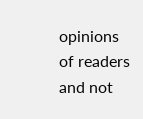opinions of readers and not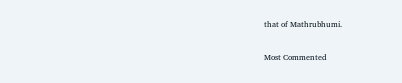that of Mathrubhumi.


Most Commented